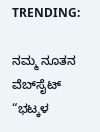TRENDING:

ನಮ್ಮ ನೂತನ ವೆಬ್‌ಸೈಟ್‌ “ಭಟ್ಕಳ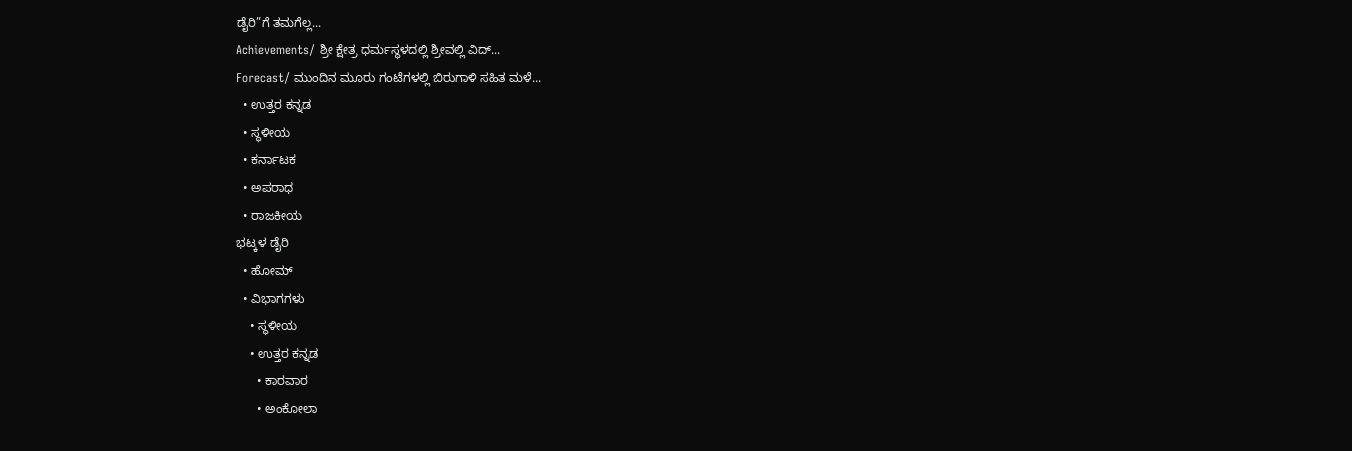ಡೈರಿ”ಗೆ ತಮಗೆಲ್ಲ...
Achievements/ ಶ್ರೀ ಕ್ಷೇತ್ರ ಧರ್ಮಸ್ಥಳದಲ್ಲಿ ಶ್ರೀವಲ್ಲಿ ವಿದ್...
Forecast/ ಮುಂದಿನ ಮೂರು ಗಂಟೆಗಳಲ್ಲಿ ಬಿರುಗಾಳಿ ಸಹಿತ ಮಳೆ...
  • ಉತ್ತರ ಕನ್ನಡ
  • ಸ್ಥಳೀಯ
  • ಕರ್ನಾಟಕ
  • ಅಪರಾಧ
  • ರಾಜಕೀಯ
ಭಟ್ಕಳ ಡೈರಿ
  • ಹೋಮ್
  • ವಿಭಾಗಗಳು
    • ಸ್ಥಳೀಯ
    • ಉತ್ತರ ಕನ್ನಡ
      • ಕಾರವಾರ
      • ಅಂಕೋಲಾ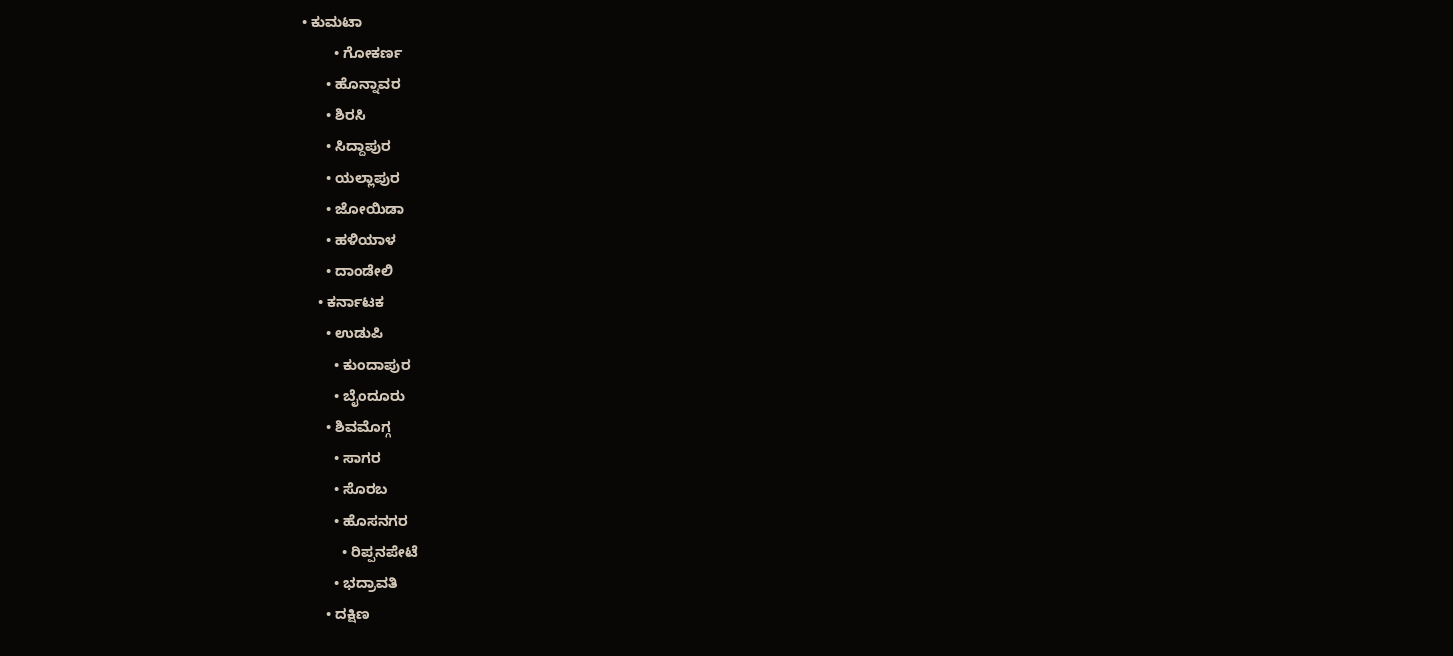• ಕುಮಟಾ
        • ಗೋಕರ್ಣ
      • ಹೊನ್ನಾವರ
      • ಶಿರಸಿ
      • ಸಿದ್ದಾಪುರ
      • ಯಲ್ಲಾಪುರ
      • ಜೋಯಿಡಾ
      • ಹಳಿಯಾಳ
      • ದಾಂಡೇಲಿ
    • ಕರ್ನಾಟಕ
      • ಉಡುಪಿ
        • ಕುಂದಾಪುರ
        • ಬೈಂದೂರು
      • ಶಿವಮೊಗ್ಗ
        • ಸಾಗರ
        • ಸೊರಬ
        • ಹೊಸನಗರ
          • ರಿಪ್ಪನಪೇಟೆ
        • ಭದ್ರಾವತಿ
      • ದಕ್ಷಿಣ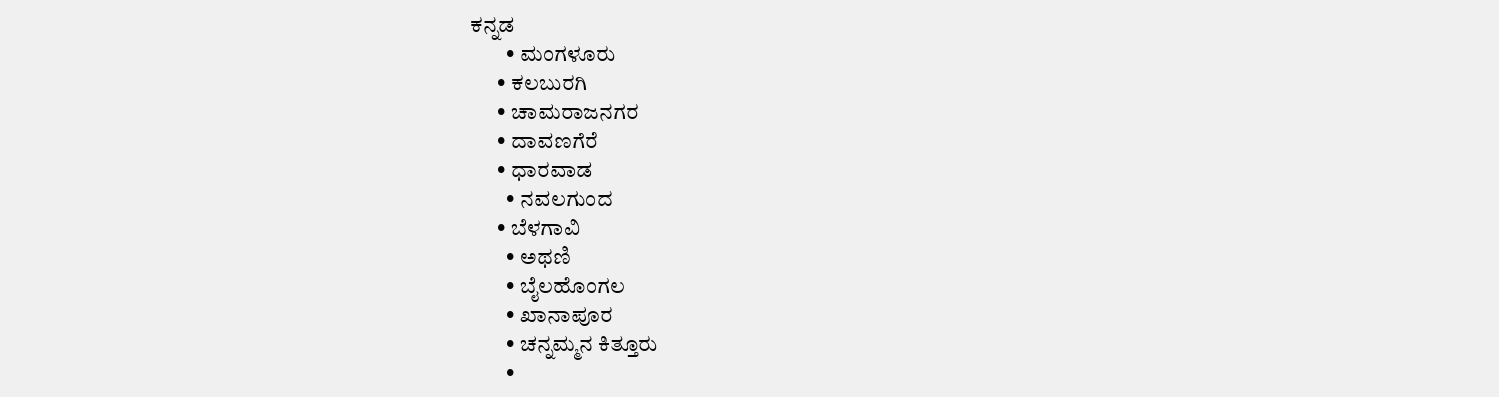ಕನ್ನಡ
        • ಮಂಗಳೂರು
      • ಕಲಬುರಗಿ
      • ಚಾಮರಾಜನಗರ
      • ದಾವಣಗೆರೆ
      • ಧಾರವಾಡ
        • ನವಲಗುಂದ
      • ಬೆಳಗಾವಿ
        • ಅಥಣಿ
        • ಬೈಲಹೊಂಗಲ
        • ಖಾನಾಪೂರ
        • ಚನ್ನಮ್ಮನ ಕಿತ್ತೂರು
        •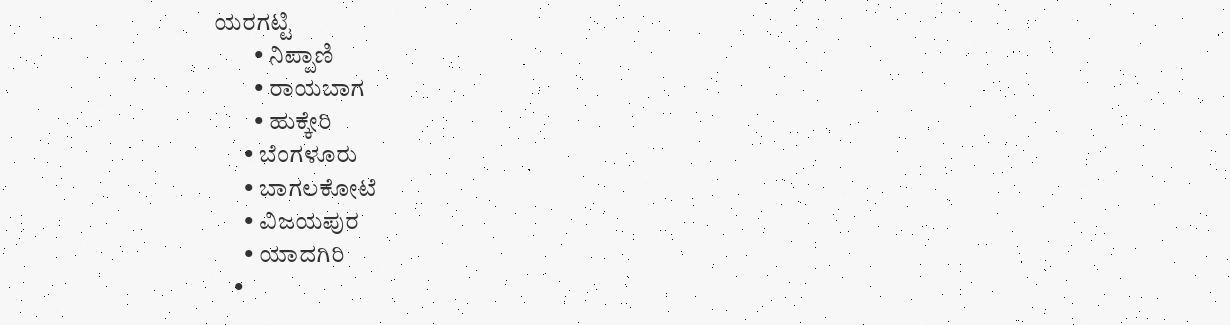ಯರಗಟ್ಟಿ
        • ನಿಪ್ಪಾಣಿ
        • ರಾಯಬಾಗ
        • ಹುಕ್ಕೇರಿ
      • ಬೆಂಗಳೂರು
      • ಬಾಗಲಕೋಟೆ
      • ವಿಜಯಪುರ
      • ಯಾದಗಿರಿ
    •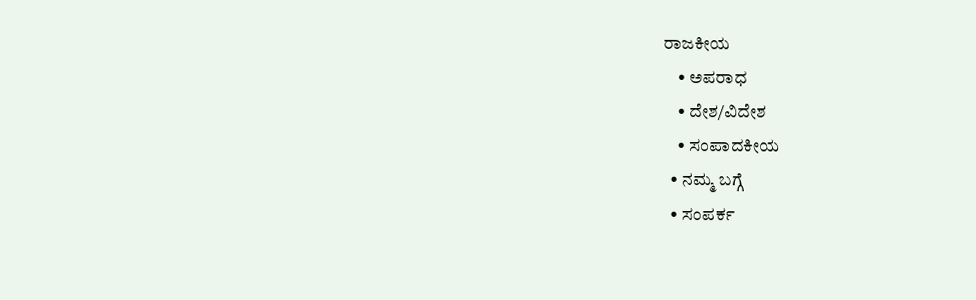ರಾಜಕೀಯ
    • ಅಪರಾಧ
    • ದೇಶ/ವಿದೇಶ
    • ಸಂಪಾದಕೀಯ
  • ನಮ್ಮ ಬಗ್ಗೆ
  • ಸಂಪರ್ಕ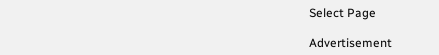Select Page

Advertisement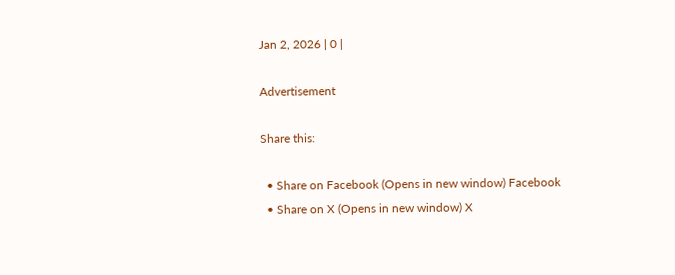Jan 2, 2026 | 0 |

Advertisement

Share this:

  • Share on Facebook (Opens in new window) Facebook
  • Share on X (Opens in new window) X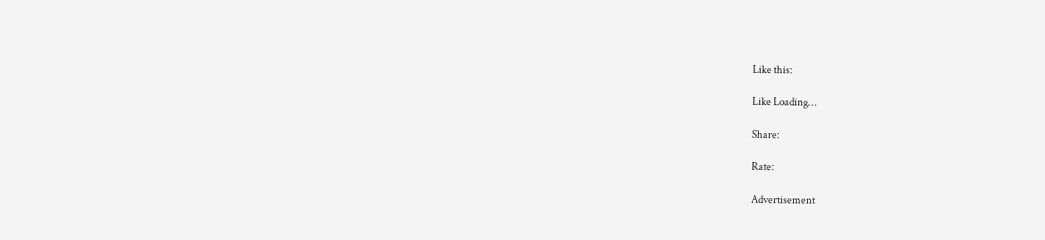Like this:

Like Loading…

Share:

Rate:

Advertisement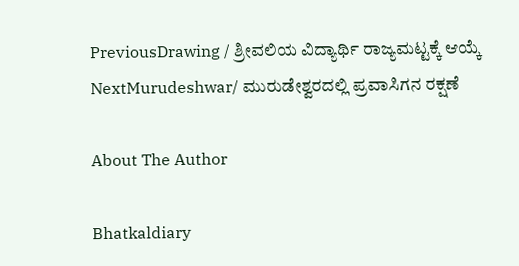PreviousDrawing / ಶ್ರೀವಲಿಯ ವಿದ್ಯಾರ್ಥಿ ರಾಜ್ಯಮಟ್ಟಕ್ಕೆ ಆಯ್ಕೆ
NextMurudeshwar/ ಮುರುಡೇಶ್ವರದಲ್ಲಿ ಪ್ರವಾಸಿಗನ ರಕ್ಷಣೆ

About The Author

Bhatkaldiary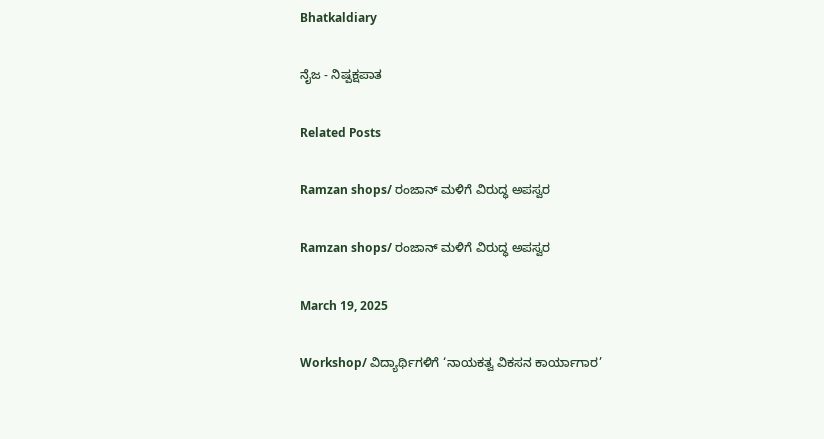Bhatkaldiary

ನೈಜ - ನಿಷ್ಪಕ್ಷಪಾತ

Related Posts

Ramzan shops/ ರಂಜಾನ್‌ ಮಳಿಗೆ ವಿರುದ್ಧ ಅಪಸ್ವರ

Ramzan shops/ ರಂಜಾನ್‌ ಮಳಿಗೆ ವಿರುದ್ಧ ಅಪಸ್ವರ

March 19, 2025

Workshop/ ವಿದ್ಯಾರ್ಥಿಗಳಿಗೆ ‘ನಾಯಕತ್ವ ವಿಕಸನ ಕಾರ್ಯಾಗಾರ’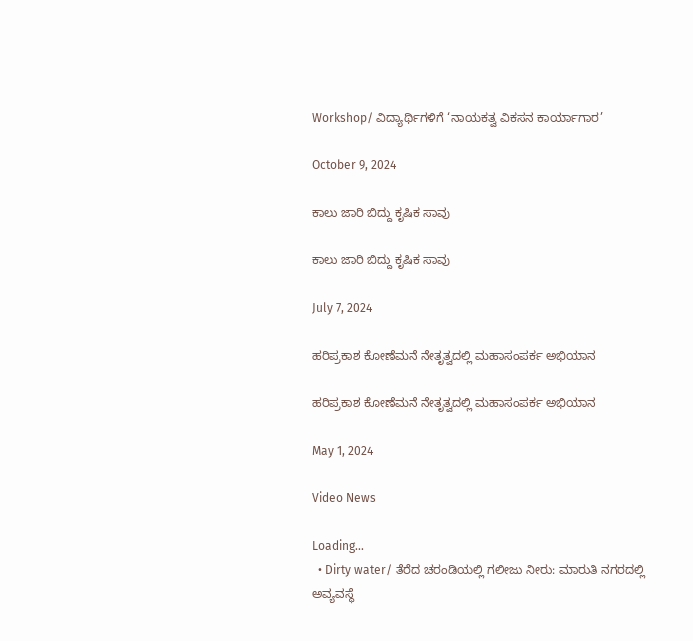Workshop/ ವಿದ್ಯಾರ್ಥಿಗಳಿಗೆ ‘ನಾಯಕತ್ವ ವಿಕಸನ ಕಾರ್ಯಾಗಾರ’

October 9, 2024

ಕಾಲು‌ ಜಾರಿ ಬಿದ್ದು ಕೃಷಿಕ ಸಾವು

ಕಾಲು‌ ಜಾರಿ ಬಿದ್ದು ಕೃಷಿಕ ಸಾವು

July 7, 2024

ಹರಿಪ್ರಕಾಶ ಕೋಣೆಮನೆ ನೇತೃತ್ವದಲ್ಲಿ ಮಹಾಸಂಪರ್ಕ ಅಭಿಯಾನ

ಹರಿಪ್ರಕಾಶ ಕೋಣೆಮನೆ ನೇತೃತ್ವದಲ್ಲಿ ಮಹಾಸಂಪರ್ಕ ಅಭಿಯಾನ

May 1, 2024

Video News

Loading...
  • Dirty water/ ತೆರೆದ ಚರಂಡಿಯಲ್ಲಿ ಗಲೀಜು ನೀರು: ಮಾರುತಿ ನಗರದಲ್ಲಿ ಅವ್ಯವಸ್ಥೆ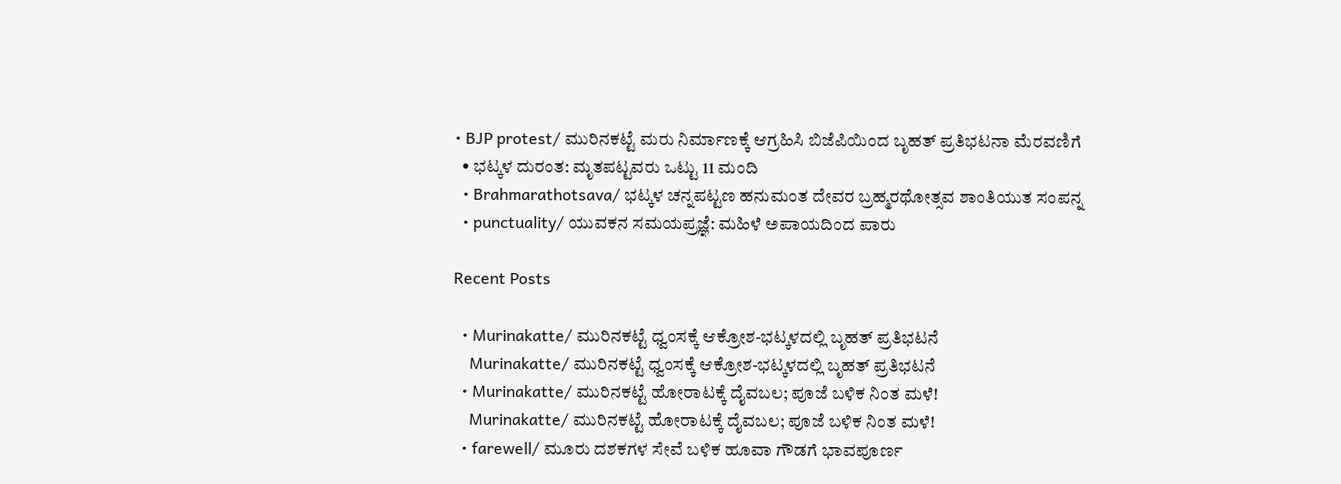• BJP protest/ ಮುರಿನಕಟ್ಟೆ ಮರು ನಿರ್ಮಾಣಕ್ಕೆ ಆಗ್ರಹಿಸಿ ಬಿಜೆಪಿಯಿಂದ ಬೃಹತ್ ಪ್ರತಿಭಟನಾ ಮೆರವಣಿಗೆ
  • ಭಟ್ಕಳ ದುರಂತ: ಮೃತಪಟ್ಟವರು ಒಟ್ಟು 11 ಮಂದಿ
  • Brahmarathotsava/ ಭಟ್ಕಳ ಚನ್ನಪಟ್ಟಣ ಹನುಮಂತ ದೇವರ ಬ್ರಹ್ಮರಥೋತ್ಸವ ಶಾಂತಿಯುತ ಸಂಪನ್ನ
  • punctuality/ ಯುವಕನ ಸಮಯಪ್ರಜ್ಞೆ: ಮಹಿಳೆ ಅಪಾಯದಿಂದ ಪಾರು

Recent Posts

  • Murinakatte/ ಮುರಿನಕಟ್ಟೆ ಧ್ವಂಸಕ್ಕೆ ಆಕ್ರೋಶ-ಭಟ್ಕಳದಲ್ಲಿ ಬೃಹತ್ ಪ್ರತಿಭಟನೆ
    Murinakatte/ ಮುರಿನಕಟ್ಟೆ ಧ್ವಂಸಕ್ಕೆ ಆಕ್ರೋಶ-ಭಟ್ಕಳದಲ್ಲಿ ಬೃಹತ್ ಪ್ರತಿಭಟನೆ
  • Murinakatte/ ಮುರಿನಕಟ್ಟೆ ಹೋರಾಟಕ್ಕೆ ದೈವಬಲ; ಪೂಜೆ ಬಳಿಕ ನಿಂತ ಮಳೆ!
    Murinakatte/ ಮುರಿನಕಟ್ಟೆ ಹೋರಾಟಕ್ಕೆ ದೈವಬಲ; ಪೂಜೆ ಬಳಿಕ ನಿಂತ ಮಳೆ!
  • farewell/ ಮೂರು ದಶಕಗಳ ಸೇವೆ ಬಳಿಕ ಹೂವಾ ಗೌಡಗೆ ಭಾವಪೂರ್ಣ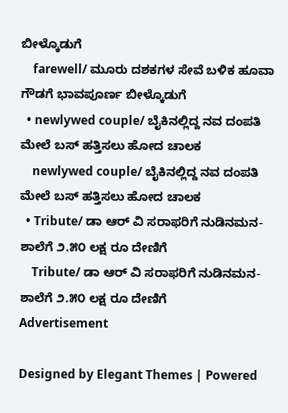ಬೀಳ್ಕೊಡುಗೆ
    farewell/ ಮೂರು ದಶಕಗಳ ಸೇವೆ ಬಳಿಕ ಹೂವಾ ಗೌಡಗೆ ಭಾವಪೂರ್ಣ ಬೀಳ್ಕೊಡುಗೆ
  • newlywed couple/ ಬೈಕಿನಲ್ಲಿದ್ದ ನವ ದಂಪತಿ ಮೇಲೆ ಬಸ್ ಹತ್ತಿಸಲು ಹೋದ ಚಾಲಕ
    newlywed couple/ ಬೈಕಿನಲ್ಲಿದ್ದ ನವ ದಂಪತಿ ಮೇಲೆ ಬಸ್ ಹತ್ತಿಸಲು ಹೋದ ಚಾಲಕ
  • Tribute/ ಡಾ ಆರ್ ವಿ ಸರಾಫರಿಗೆ ನುಡಿನಮನ-ಶಾಲೆಗೆ ೨.೫೦ ಲಕ್ಷ ರೂ ದೇಣಿಗೆ
    Tribute/ ಡಾ ಆರ್ ವಿ ಸರಾಫರಿಗೆ ನುಡಿನಮನ-ಶಾಲೆಗೆ ೨.೫೦ ಲಕ್ಷ ರೂ ದೇಣಿಗೆ
Advertisement

Designed by Elegant Themes | Powered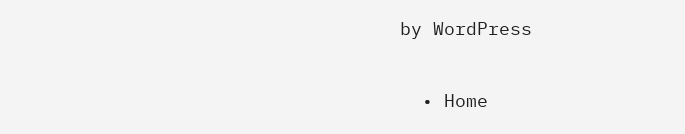by WordPress

  • Home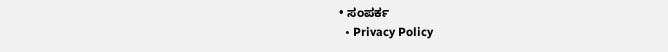• ಸಂಪರ್ಕ
  • Privacy Policy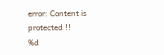error: Content is protected !!
%d